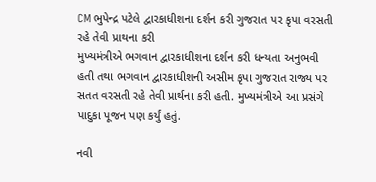CM ભુપેન્દ્ર પટેલે દ્વારકાધીશના દર્શન કરી ગુજરાત પર કૃપા વરસતી રહે તેવી પ્રાથના કરી
મુખ્યમંત્રીએ ભગવાન દ્વારકાધીશના દર્શન કરી ધન્યતા અનુભવી હતી તથા ભગવાન દ્વારકાધીશની અસીમ કૃપા ગુજરાત રાજ્ય પર સતત વરસતી રહે તેવી પ્રાર્થના કરી હતી. મુખ્યમંત્રીએ આ પ્રસંગે પાદુકા પૂજન પણ કર્યું હતું.

નવી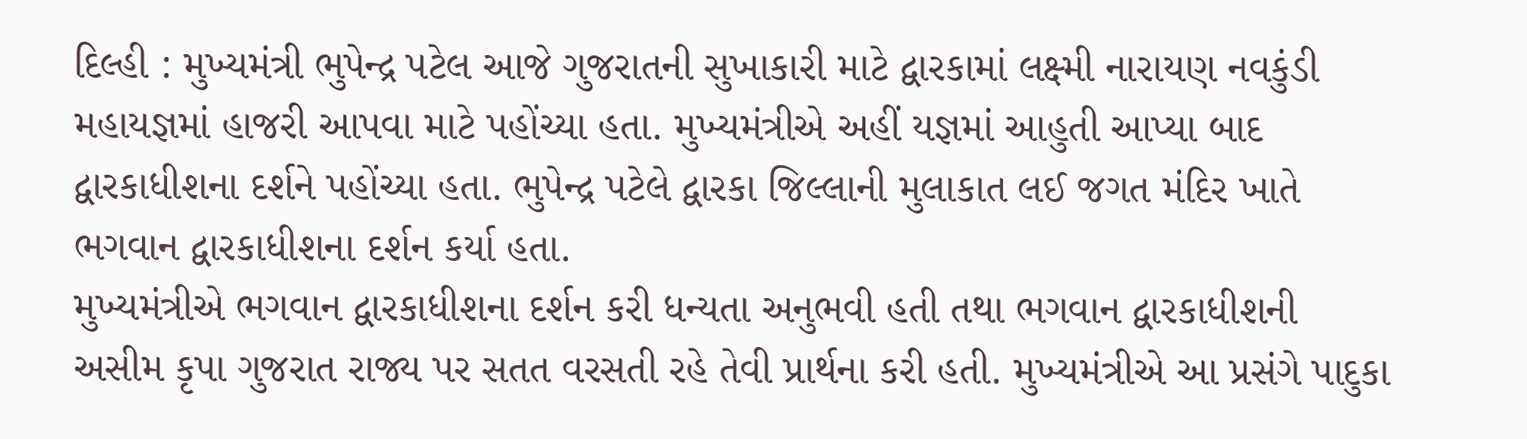દિલ્હી : મુખ્યમંત્રી ભુપેન્દ્ર પટેલ આજે ગુજરાતની સુખાકારી માટે દ્વારકામાં લક્ષ્મી નારાયણ નવકુંડી મહાયજ્ઞમાં હાજરી આપવા માટે પહોંચ્યા હતા. મુખ્યમંત્રીએ અહીં યજ્ઞમાં આહુતી આપ્યા બાદ દ્વારકાધીશના દર્શને પહોંચ્યા હતા. ભુપેન્દ્ર પટેલે દ્વારકા જિલ્લાની મુલાકાત લઈ જગત મંદિર ખાતે ભગવાન દ્વારકાધીશના દર્શન કર્યા હતા.
મુખ્યમંત્રીએ ભગવાન દ્વારકાધીશના દર્શન કરી ધન્યતા અનુભવી હતી તથા ભગવાન દ્વારકાધીશની અસીમ કૃપા ગુજરાત રાજ્ય પર સતત વરસતી રહે તેવી પ્રાર્થના કરી હતી. મુખ્યમંત્રીએ આ પ્રસંગે પાદુકા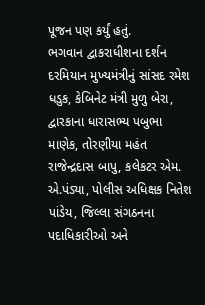પૂજન પણ કર્યું હતું.
ભગવાન દ્વાકરાધીશના દર્શન દરમિયાન મુખ્યમંત્રીનું સાંસદ રમેશ ધડુક, કેબિનેટ મંત્રી મુળુ બેરા, દ્વારકાના ધારાસભ્ય પબુભા માણેક, તોરણીયા મહંત રાજેન્દ્રદાસ બાપુ, કલેકટર એમ. એ.પંડ્યા, પોલીસ અધિક્ષક નિતેશ પાંડેય, જિલ્લા સંગઠનના પદાધિકારીઓ અને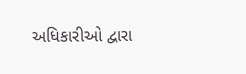અધિકારીઓ દ્વારા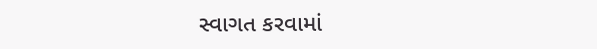સ્વાગત કરવામાં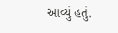આવ્યું હતું.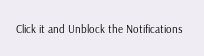Click it and Unblock the Notifications